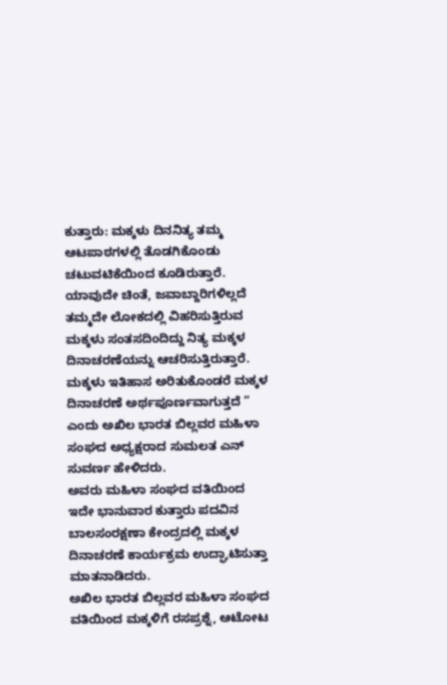ಕುತ್ತಾರು: ಮಕ್ಕಳು ದಿನನಿತ್ಯ ತಮ್ಮ ಆಟಪಾಠಗಳಲ್ಲಿ ತೊಡಗಿಕೊಂಡು ಚಟುವಟಿಕೆಯಿಂದ ಕೂಡಿರುತ್ತಾರೆ. ಯಾವುದೇ ಚಿಂತೆ, ಜವಾಬ್ದಾರಿಗಳಿಲ್ಲದೆ ತಮ್ಮದೇ ಲೋಕದಲ್ಲಿ ವಿಹರಿಸುತ್ತಿರುವ ಮಕ್ಕಳು ಸಂತಸದಿಂದಿದ್ದು ನಿತ್ಯ ಮಕ್ಕಳ ದಿನಾಚರಣೆಯನ್ನು ಆಚರಿಸುತ್ತಿರುತ್ತಾರೆ. ಮಕ್ಕಳು ಇತಿಹಾಸ ಅರಿತುಕೊಂಡರೆ ಮಕ್ಕಳ ದಿನಾಚರಣೆ ಅರ್ಥಪೂರ್ಣವಾಗುತ್ತದೆ ” ಎಂದು ಅಖಿಲ ಭಾರತ ಬಿಲ್ಲವರ ಮಹಿಳಾ ಸಂಘದ ಅಧ್ಯಕ್ಷರಾದ ಸುಮಲತ ಎನ್ ಸುವರ್ಣ ಹೇಳಿದರು.
ಅವರು ಮಹಿಳಾ ಸಂಘದ ವತಿಯಿಂದ ಇದೇ ಭಾನುವಾರ ಕುತ್ತಾರು ಪದವಿನ ಬಾಲಸಂರಕ್ಷಣಾ ಕೇಂದ್ರದಲ್ಲಿ ಮಕ್ಕಳ ದಿನಾಚರಣೆ ಕಾರ್ಯಕ್ರಮ ಉದ್ಘಾಟಿಸುತ್ತಾ ಮಾತನಾಡಿದರು.
ಅಖಿಲ ಭಾರತ ಬಿಲ್ಲವರ ಮಹಿಳಾ ಸಂಘದ ವತಿಯಿಂದ ಮಕ್ಕಳಿಗೆ ರಸಪ್ರಶ್ನೆ, ಆಟೋಟ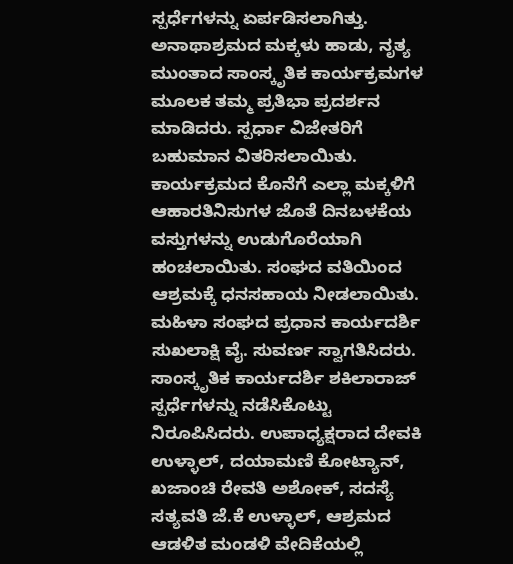ಸ್ಪರ್ಧೆಗಳನ್ನು ಏರ್ಪಡಿಸಲಾಗಿತ್ತು. ಅನಾಥಾಶ್ರಮದ ಮಕ್ಕಳು ಹಾಡು, ನೃತ್ಯ ಮುಂತಾದ ಸಾಂಸ್ಕೃತಿಕ ಕಾರ್ಯಕ್ರಮಗಳ ಮೂಲಕ ತಮ್ಮ ಪ್ರತಿಭಾ ಪ್ರದರ್ಶನ ಮಾಡಿದರು. ಸ್ಪರ್ಧಾ ವಿಜೇತರಿಗೆ ಬಹುಮಾನ ವಿತರಿಸಲಾಯಿತು. ಕಾರ್ಯಕ್ರಮದ ಕೊನೆಗೆ ಎಲ್ಲಾ ಮಕ್ಕಳಿಗೆ ಆಹಾರತಿನಿಸುಗಳ ಜೊತೆ ದಿನಬಳಕೆಯ ವಸ್ತುಗಳನ್ನು ಉಡುಗೊರೆಯಾಗಿ ಹಂಚಲಾಯಿತು. ಸಂಘದ ವತಿಯಿಂದ ಆಶ್ರಮಕ್ಕೆ ಧನಸಹಾಯ ನೀಡಲಾಯಿತು.
ಮಹಿಳಾ ಸಂಘದ ಪ್ರಧಾನ ಕಾರ್ಯದರ್ಶಿ ಸುಖಲಾಕ್ಷಿ ವೈ. ಸುವರ್ಣ ಸ್ವಾಗತಿಸಿದರು. ಸಾಂಸ್ಕೃತಿಕ ಕಾರ್ಯದರ್ಶಿ ಶಕಿಲಾರಾಜ್ ಸ್ಪರ್ಧೆಗಳನ್ನು ನಡೆಸಿಕೊಟ್ಟು ನಿರೂಪಿಸಿದರು. ಉಪಾಧ್ಯಕ್ಷರಾದ ದೇವಕಿ ಉಳ್ಳಾಲ್, ದಯಾಮಣಿ ಕೋಟ್ಯಾನ್, ಖಜಾಂಚಿ ರೇವತಿ ಅಶೋಕ್, ಸದಸ್ಯೆ ಸತ್ಯವತಿ ಜೆ.ಕೆ ಉಳ್ಳಾಲ್, ಆಶ್ರಮದ ಆಡಳಿತ ಮಂಡಳಿ ವೇದಿಕೆಯಲ್ಲಿ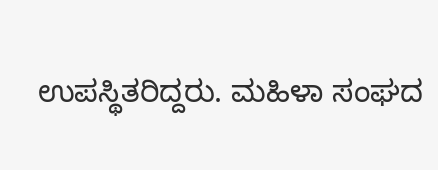ಉಪಸ್ಥಿತರಿದ್ದರು. ಮಹಿಳಾ ಸಂಘದ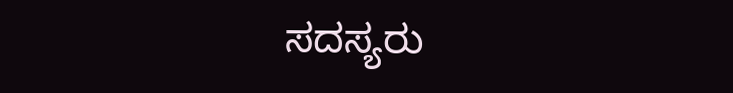ಸದಸ್ಯರು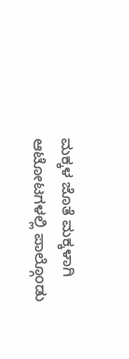ಮಕ್ಕಳ ಜೊತೆ ಮಕ್ಕಳಾಗಿ ಆಟೋಟಗಳಲ್ಲಿ ಪಾಲ್ಗೊಂಡು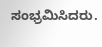ಸಂಭ್ರಮಿಸಿದರು.